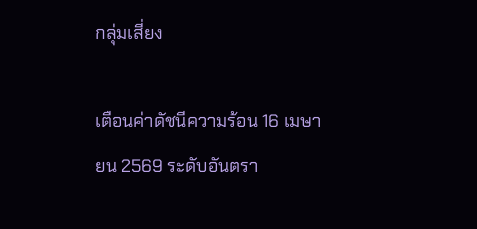กลุ่มเสี่ยง

เตือนค่าดัชนีความร้อน 16 เมษายน 2569 ระดับอันตรา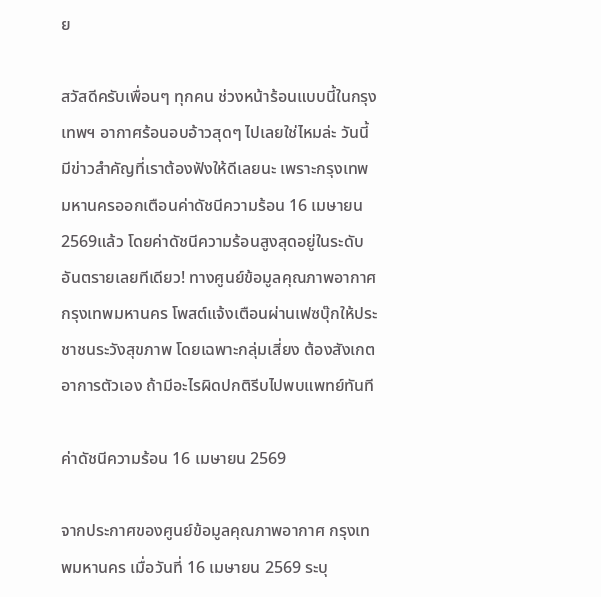ย

สวัสดีครับเพื่อนๆ ทุกคน ช่วงหน้าร้อนแบบนี้ในกรุงเทพฯ อากาศร้อนอบอ้าวสุดๆ ไปเลยใช่ไหมล่ะ วันนี้มีข่าวสำคัญที่เราต้องฟังให้ดีเลยนะ เพราะกรุงเทพมหานครออกเตือนค่าดัชนีความร้อน 16 เมษายน 2569แล้ว โดยค่าดัชนีความร้อนสูงสุดอยู่ในระดับอันตรายเลยทีเดียว! ทางศูนย์ข้อมูลคุณภาพอากาศกรุงเทพมหานคร โพสต์แจ้งเตือนผ่านเฟซบุ๊กให้ประชาชนระวังสุขภาพ โดยเฉพาะกลุ่มเสี่ยง ต้องสังเกตอาการตัวเอง ถ้ามีอะไรผิดปกติรีบไปพบแพทย์ทันที

ค่าดัชนีความร้อน 16 เมษายน 2569

จากประกาศของศูนย์ข้อมูลคุณภาพอากาศ กรุงเทพมหานคร เมื่อวันที่ 16 เมษายน 2569 ระบุ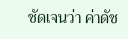ชัดเจนว่า ค่าดัช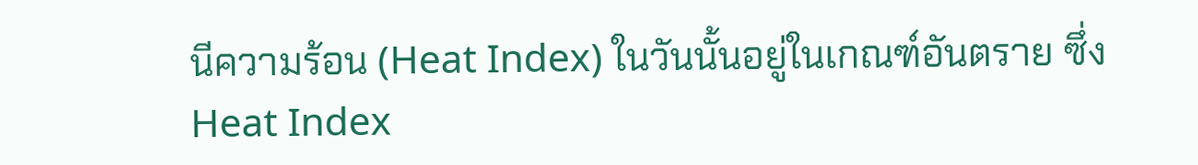นีความร้อน (Heat Index) ในวันนั้นอยู่ในเกณฑ์อันตราย ซึ่ง Heat Index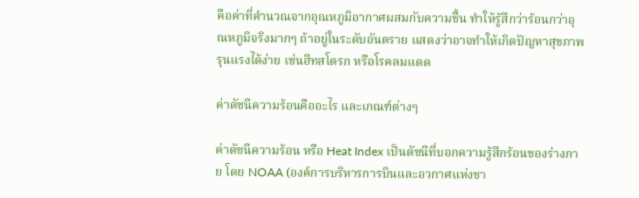คือค่าที่คำนวณจากอุณหภูมิอากาศผสมกับความชื้น ทำให้รู้สึกว่าร้อนกว่าอุณหภูมิจริงมากๆ ถ้าอยู่ในระดับอันตราย แสดงว่าอาจทำให้เกิดปัญหาสุขภาพรุนแรงได้ง่าย เช่นฮีทสโตรก หรือโรคลมแดด

ค่าดัชนีความร้อนคืออะไร และเกณฑ์ต่างๆ

ค่าดัชนีความร้อน หรือ Heat Index เป็นดัชนีที่บอกความรู้สึกร้อนของร่างกาย โดย NOAA (องค์การบริหารการบินและอวกาศแห่งชา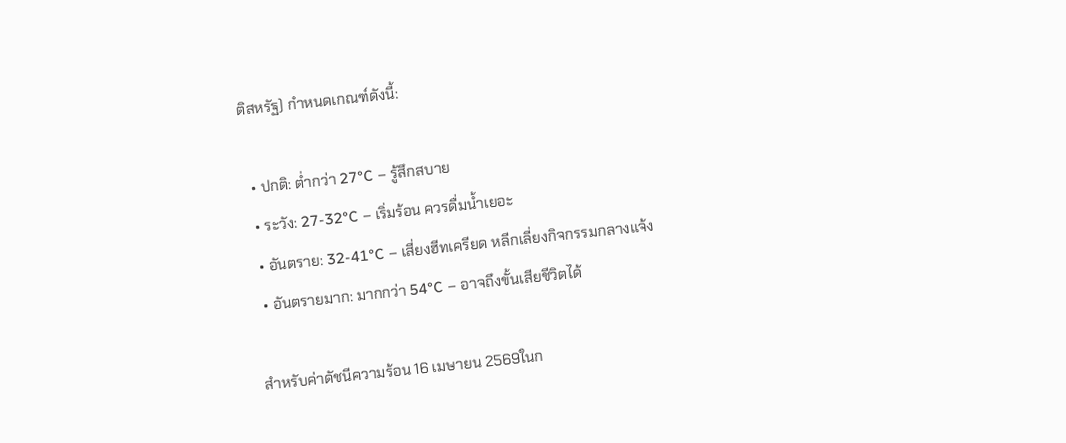ติสหรัฐ) กำหนดเกณฑ์ดังนี้:

  • ปกติ: ต่ำกว่า 27°C – รู้สึกสบาย
  • ระวัง: 27-32°C – เริ่มร้อน ควรดื่มน้ำเยอะ
  • อันตราย: 32-41°C – เสี่ยงฮีทเครียด หลีกเลี่ยงกิจกรรมกลางแจ้ง
  • อันตรายมาก: มากกว่า 54°C – อาจถึงขั้นเสียชีวิตได้

สำหรับค่าดัชนีความร้อน 16 เมษายน 2569ในก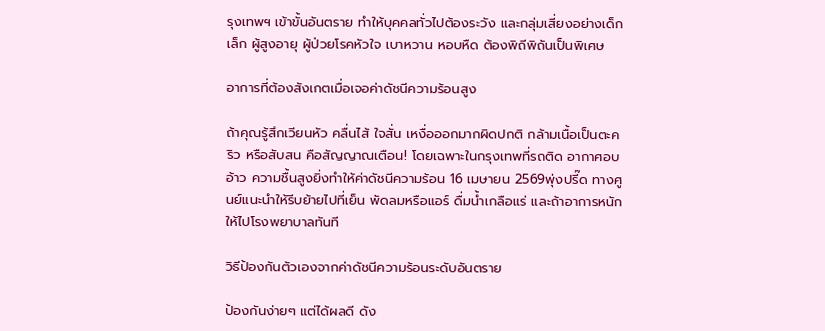รุงเทพฯ เข้าขั้นอันตราย ทำให้บุคคลทั่วไปต้องระวัง และกลุ่มเสี่ยงอย่างเด็กเล็ก ผู้สูงอายุ ผู้ป่วยโรคหัวใจ เบาหวาน หอบหืด ต้องพิถีพิถันเป็นพิเศษ

อาการที่ต้องสังเกตเมื่อเจอค่าดัชนีความร้อนสูง

ถ้าคุณรู้สึกเวียนหัว คลื่นไส้ ใจสั่น เหงื่อออกมากผิดปกติ กล้ามเนื้อเป็นตะคริว หรือสับสน คือสัญญาณเตือน! โดยเฉพาะในกรุงเทพที่รถติด อากาศอบอ้าว ความชื้นสูงยิ่งทำให้ค่าดัชนีความร้อน 16 เมษายน 2569พุ่งปรี๊ด ทางศูนย์แนะนำให้รีบย้ายไปที่เย็น พัดลมหรือแอร์ ดื่มน้ำเกลือแร่ และถ้าอาการหนักให้ไปโรงพยาบาลทันที

วิธีป้องกันตัวเองจากค่าดัชนีความร้อนระดับอันตราย

ป้องกันง่ายๆ แต่ได้ผลดี ดัง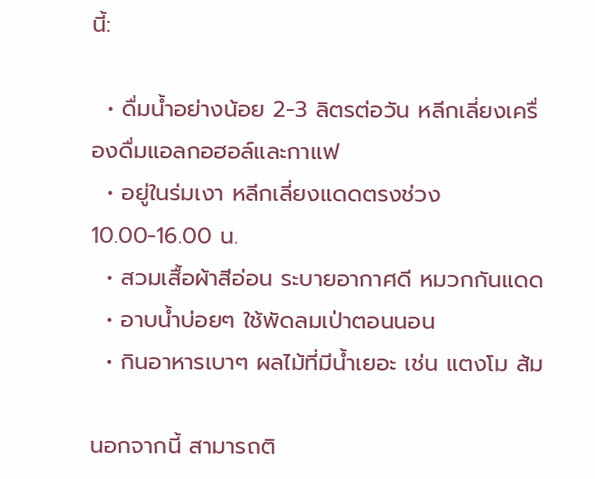นี้:

  • ดื่มน้ำอย่างน้อย 2-3 ลิตรต่อวัน หลีกเลี่ยงเครื่องดื่มแอลกอฮอล์และกาแฟ
  • อยู่ในร่มเงา หลีกเลี่ยงแดดตรงช่วง 10.00-16.00 น.
  • สวมเสื้อผ้าสีอ่อน ระบายอากาศดี หมวกกันแดด
  • อาบน้ำบ่อยๆ ใช้พัดลมเป่าตอนนอน
  • กินอาหารเบาๆ ผลไม้ที่มีน้ำเยอะ เช่น แตงโม ส้ม

นอกจากนี้ สามารถติ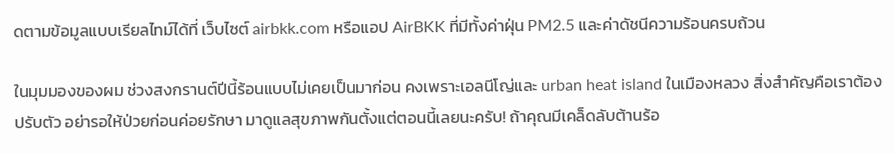ดตามข้อมูลแบบเรียลไทม์ได้ที่ เว็บไซต์ airbkk.com หรือแอป AirBKK ที่มีทั้งค่าฝุ่น PM2.5 และค่าดัชนีความร้อนครบถ้วน

ในมุมมองของผม ช่วงสงกรานต์ปีนี้ร้อนแบบไม่เคยเป็นมาก่อน คงเพราะเอลนีโญ่และ urban heat island ในเมืองหลวง สิ่งสำคัญคือเราต้องปรับตัว อย่ารอให้ป่วยก่อนค่อยรักษา มาดูแลสุขภาพกันตั้งแต่ตอนนี้เลยนะครับ! ถ้าคุณมีเคล็ดลับต้านร้อ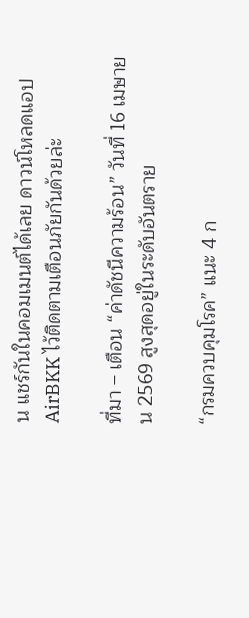น แชร์กันในคอมเมนต์ได้เลย ดาวน์โหลดแอป AirBKK ไว้ติดตามเตือนภัยกันด้วยล่ะ

ที่มา – เตือน “ค่าดัชนีความร้อน” วันที่ 16 เมษายน 2569 สูงสุดอยู่ในระดับอันตราย

“กรมควบคุมโรค” แนะ 4 ก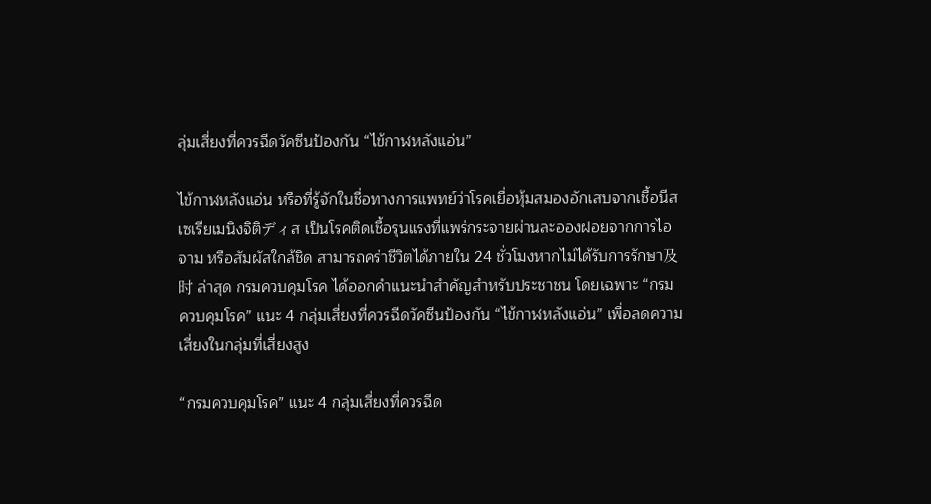ลุ่มเสี่ยงที่ควรฉีดวัคซีนป้องกัน “ไข้กาฬหลังแอ่น”

ไข้กาฬหลังแอ่น หรือที่รู้จักในชื่อทางการแพทย์ว่าโรคเยื่อหุ้มสมองอักเสบจากเชื้อนีสเซเรียเมนิงจิติディส เป็นโรคติดเชื้อรุนแรงที่แพร่กระจายผ่านละอองฝอยจากการไอ จาม หรือสัมผัสใกล้ชิด สามารถคร่าชีวิตได้ภายใน 24 ชั่วโมงหากไม่ได้รับการรักษา及时 ล่าสุด กรมควบคุมโรค ได้ออกคำแนะนำสำคัญสำหรับประชาชน โดยเฉพาะ “กรมควบคุมโรค” แนะ 4 กลุ่มเสี่ยงที่ควรฉีดวัคซีนป้องกัน “ไข้กาฬหลังแอ่น” เพื่อลดความเสี่ยงในกลุ่มที่เสี่ยงสูง

“กรมควบคุมโรค” แนะ 4 กลุ่มเสี่ยงที่ควรฉีด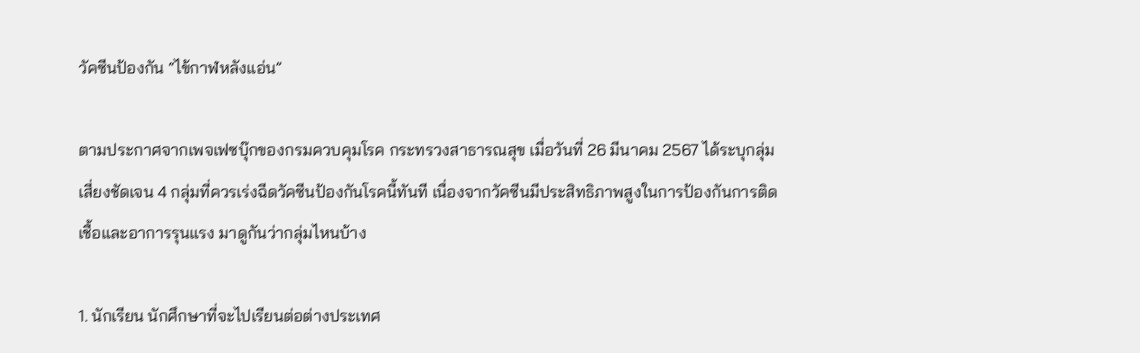วัคซีนป้องกัน “ไข้กาฬหลังแอ่น”

ตามประกาศจากเพจเฟซบุ๊กของกรมควบคุมโรค กระทรวงสาธารณสุข เมื่อวันที่ 26 มีนาคม 2567 ได้ระบุกลุ่มเสี่ยงชัดเจน 4 กลุ่มที่ควรเร่งฉีดวัคซีนป้องกันโรคนี้ทันที เนื่องจากวัคซีนมีประสิทธิภาพสูงในการป้องกันการติดเชื้อและอาการรุนแรง มาดูกันว่ากลุ่มไหนบ้าง

1. นักเรียน นักศึกษาที่จะไปเรียนต่อต่างประเทศ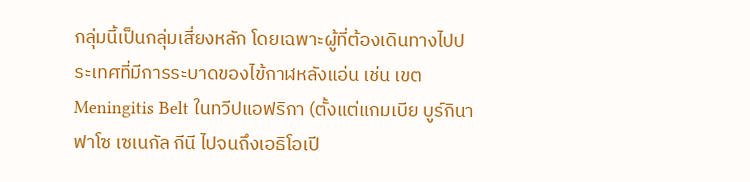กลุ่มนี้เป็นกลุ่มเสี่ยงหลัก โดยเฉพาะผู้ที่ต้องเดินทางไปประเทศที่มีการระบาดของไข้กาฬหลังแอ่น เช่น เขต Meningitis Belt ในทวีปแอฟริกา (ตั้งแต่แกมเบีย บูร์กินาฟาโซ เซเนกัล กีนี ไปจนถึงเอธิโอเปี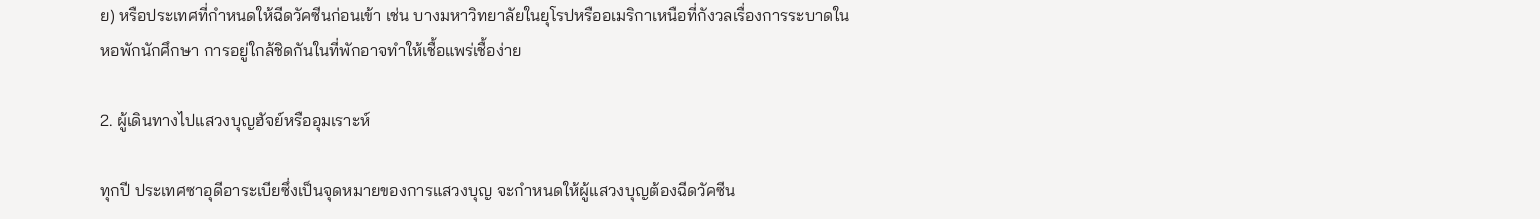ย) หรือประเทศที่กำหนดให้ฉีดวัคซีนก่อนเข้า เช่น บางมหาวิทยาลัยในยุโรปหรืออเมริกาเหนือที่กังวลเรื่องการระบาดในหอพักนักศึกษา การอยู่ใกล้ชิดกันในที่พักอาจทำให้เชื้อแพร่เชื้อง่าย

2. ผู้เดินทางไปแสวงบุญฮัจย์หรืออุมเราะห์

ทุกปี ประเทศซาอุดีอาระเบียซึ่งเป็นจุดหมายของการแสวงบุญ จะกำหนดให้ผู้แสวงบุญต้องฉีดวัคซีน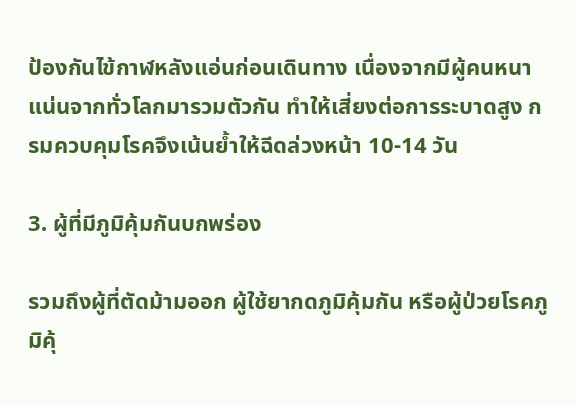ป้องกันไข้กาฬหลังแอ่นก่อนเดินทาง เนื่องจากมีผู้คนหนาแน่นจากทั่วโลกมารวมตัวกัน ทำให้เสี่ยงต่อการระบาดสูง กรมควบคุมโรคจึงเน้นย้ำให้ฉีดล่วงหน้า 10-14 วัน

3. ผู้ที่มีภูมิคุ้มกันบกพร่อง

รวมถึงผู้ที่ตัดม้ามออก ผู้ใช้ยากดภูมิคุ้มกัน หรือผู้ป่วยโรคภูมิคุ้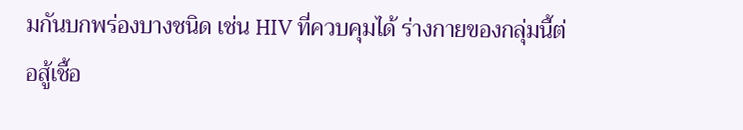มกันบกพร่องบางชนิด เช่น HIV ที่ควบคุมได้ ร่างกายของกลุ่มนี้ต่อสู้เชื้อ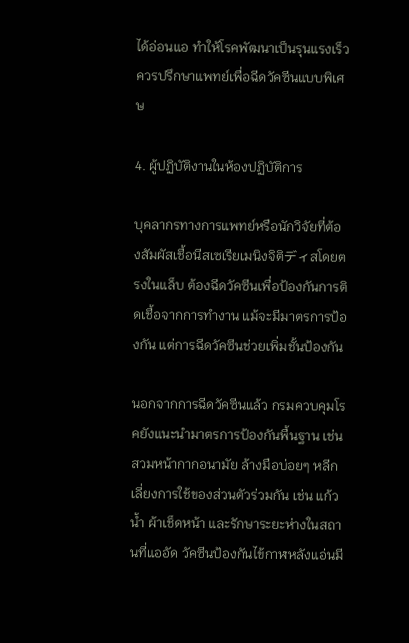ได้อ่อนแอ ทำให้โรคพัฒนาเป็นรุนแรงเร็ว ควรปรึกษาแพทย์เพื่อฉีดวัคซีนแบบพิเศษ

4. ผู้ปฏิบัติงานในห้องปฏิบัติการ

บุคลากรทางการแพทย์หรือนักวิจัยที่ต้องสัมผัสเชื้อนีสเซเรียเมนิงจิติディสโดยตรงในแล็บ ต้องฉีดวัคซีนเพื่อป้องกันการติดเชื้อจากการทำงาน แม้จะมีมาตรการป้องกัน แต่การฉีดวัคซีนช่วยเพิ่มชั้นป้องกัน

นอกจากการฉีดวัคซีนแล้ว กรมควบคุมโรคยังแนะนำมาตรการป้องกันพื้นฐาน เช่น สวมหน้ากากอนามัย ล้างมือบ่อยๆ หลีกเลี่ยงการใช้ของส่วนตัวร่วมกัน เช่น แก้วน้ำ ผ้าเช็ดหน้า และรักษาระยะห่างในสถานที่แออัด วัคซีนป้องกันไข้กาฬหลังแอ่นมี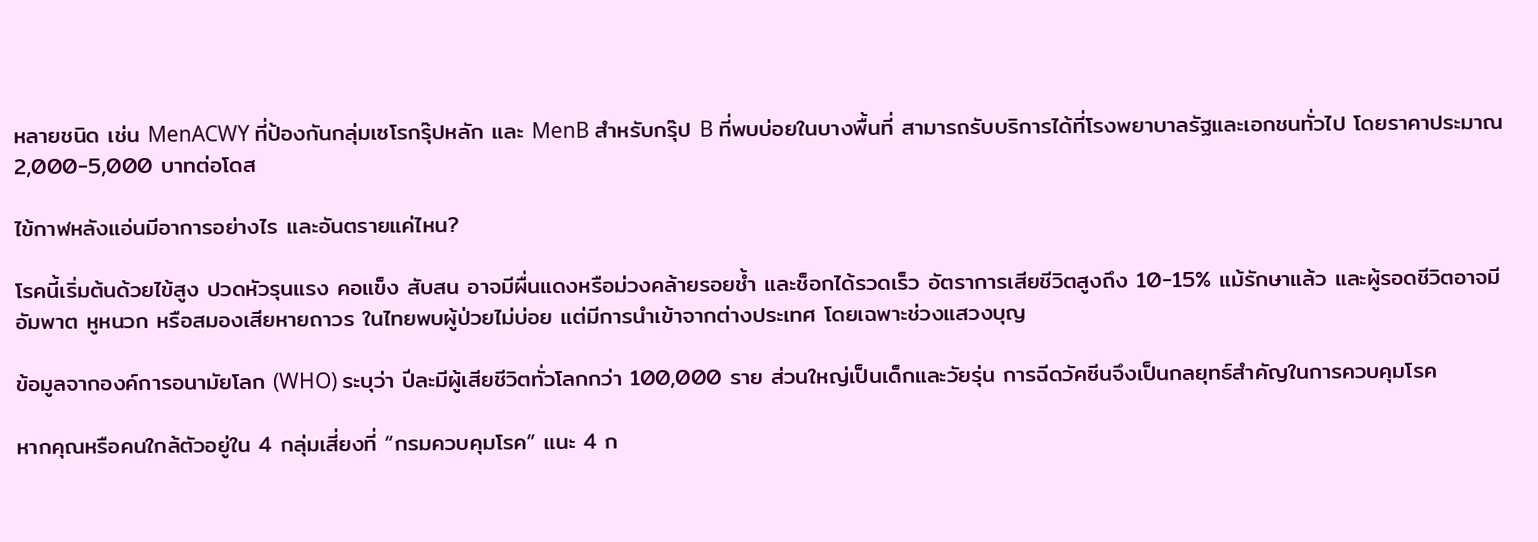หลายชนิด เช่น MenACWY ที่ป้องกันกลุ่มเซโรกรุ๊ปหลัก และ MenB สำหรับกรุ๊ป B ที่พบบ่อยในบางพื้นที่ สามารถรับบริการได้ที่โรงพยาบาลรัฐและเอกชนทั่วไป โดยราคาประมาณ 2,000-5,000 บาทต่อโดส

ไข้กาฬหลังแอ่นมีอาการอย่างไร และอันตรายแค่ไหน?

โรคนี้เริ่มต้นด้วยไข้สูง ปวดหัวรุนแรง คอแข็ง สับสน อาจมีผื่นแดงหรือม่วงคล้ายรอยช้ำ และช็อกได้รวดเร็ว อัตราการเสียชีวิตสูงถึง 10-15% แม้รักษาแล้ว และผู้รอดชีวิตอาจมีอัมพาต หูหนวก หรือสมองเสียหายถาวร ในไทยพบผู้ป่วยไม่บ่อย แต่มีการนำเข้าจากต่างประเทศ โดยเฉพาะช่วงแสวงบุญ

ข้อมูลจากองค์การอนามัยโลก (WHO) ระบุว่า ปีละมีผู้เสียชีวิตทั่วโลกกว่า 100,000 ราย ส่วนใหญ่เป็นเด็กและวัยรุ่น การฉีดวัคซีนจึงเป็นกลยุทธ์สำคัญในการควบคุมโรค

หากคุณหรือคนใกล้ตัวอยู่ใน 4 กลุ่มเสี่ยงที่ “กรมควบคุมโรค” แนะ 4 ก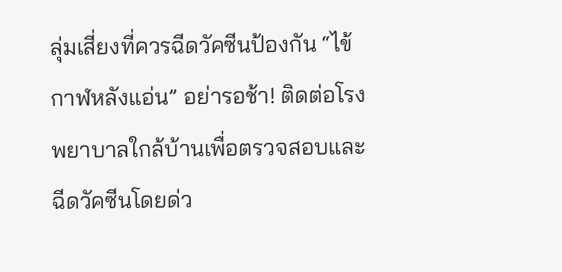ลุ่มเสี่ยงที่ควรฉีดวัคซีนป้องกัน “ไข้กาฬหลังแอ่น” อย่ารอช้า! ติดต่อโรงพยาบาลใกล้บ้านเพื่อตรวจสอบและฉีดวัคซีนโดยด่ว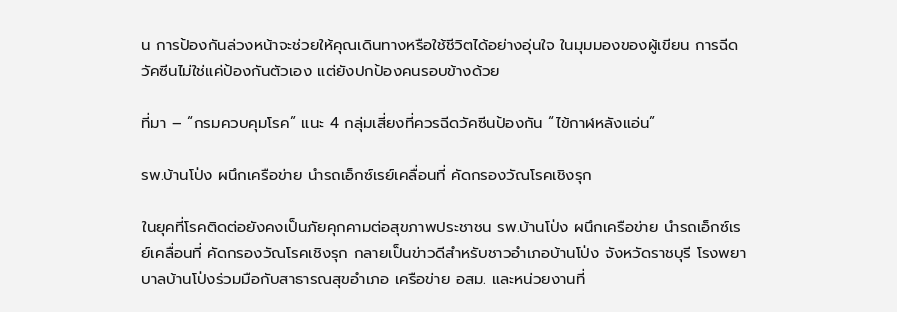น การป้องกันล่วงหน้าจะช่วยให้คุณเดินทางหรือใช้ชีวิตได้อย่างอุ่นใจ ในมุมมองของผู้เขียน การฉีดวัคซีนไม่ใช่แค่ป้องกันตัวเอง แต่ยังปกป้องคนรอบข้างด้วย

ที่มา – “กรมควบคุมโรค” แนะ 4 กลุ่มเสี่ยงที่ควรฉีดวัคซีนป้องกัน “ไข้กาฬหลังแอ่น”

รพ.บ้านโป่ง ผนึกเครือข่าย นำรถเอ็กซ์เรย์เคลื่อนที่ คัดกรองวัณโรคเชิงรุก

ในยุคที่โรคติดต่อยังคงเป็นภัยคุกคามต่อสุขภาพประชาชน รพ.บ้านโป่ง ผนึกเครือข่าย นำรถเอ็กซ์เรย์เคลื่อนที่ คัดกรองวัณโรคเชิงรุก กลายเป็นข่าวดีสำหรับชาวอำเภอบ้านโป่ง จังหวัดราชบุรี โรงพยาบาลบ้านโป่งร่วมมือกับสาธารณสุขอำเภอ เครือข่าย อสม. และหน่วยงานที่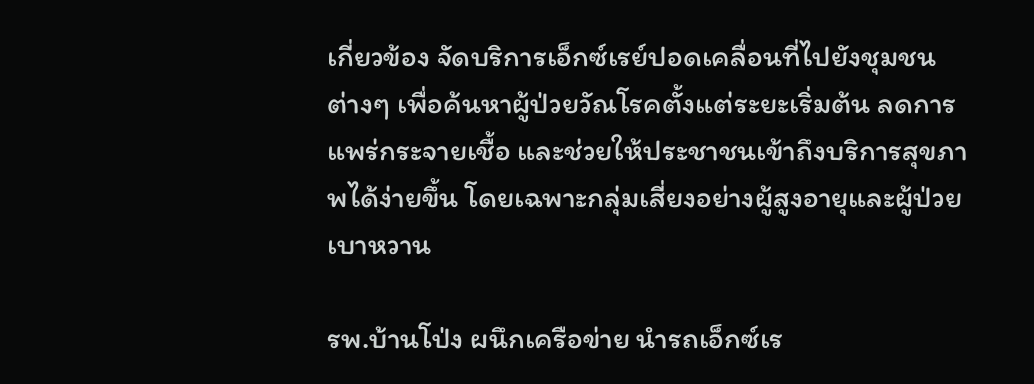เกี่ยวข้อง จัดบริการเอ็กซ์เรย์ปอดเคลื่อนที่ไปยังชุมชนต่างๆ เพื่อค้นหาผู้ป่วยวัณโรคตั้งแต่ระยะเริ่มต้น ลดการแพร่กระจายเชื้อ และช่วยให้ประชาชนเข้าถึงบริการสุขภาพได้ง่ายขึ้น โดยเฉพาะกลุ่มเสี่ยงอย่างผู้สูงอายุและผู้ป่วยเบาหวาน

รพ.บ้านโป่ง ผนึกเครือข่าย นำรถเอ็กซ์เร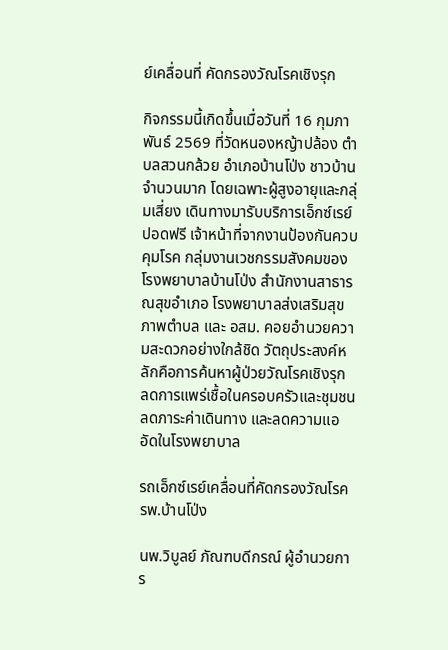ย์เคลื่อนที่ คัดกรองวัณโรคเชิงรุก

กิจกรรมนี้เกิดขึ้นเมื่อวันที่ 16 กุมภาพันธ์ 2569 ที่วัดหนองหญ้าปล้อง ตำบลสวนกล้วย อำเภอบ้านโป่ง ชาวบ้านจำนวนมาก โดยเฉพาะผู้สูงอายุและกลุ่มเสี่ยง เดินทางมารับบริการเอ็กซ์เรย์ปอดฟรี เจ้าหน้าที่จากงานป้องกันควบคุมโรค กลุ่มงานเวชกรรมสังคมของโรงพยาบาลบ้านโป่ง สำนักงานสาธารณสุขอำเภอ โรงพยาบาลส่งเสริมสุขภาพตำบล และ อสม. คอยอำนวยความสะดวกอย่างใกล้ชิด วัตถุประสงค์หลักคือการค้นหาผู้ป่วยวัณโรคเชิงรุก ลดการแพร่เชื้อในครอบครัวและชุมชน ลดภาระค่าเดินทาง และลดความแออัดในโรงพยาบาล

รถเอ็กซ์เรย์เคลื่อนที่คัดกรองวัณโรค รพ.บ้านโป่ง

นพ.วิบูลย์ ภัณฑบดีกรณ์ ผู้อำนวยการ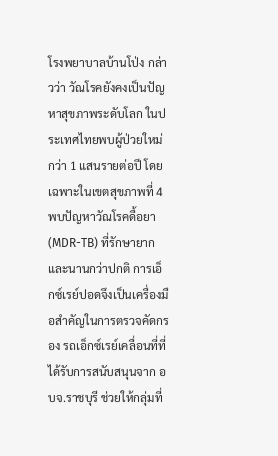โรงพยาบาลบ้านโป่ง กล่าวว่า วัณโรคยังคงเป็นปัญหาสุขภาพระดับโลก ในประเทศไทยพบผู้ป่วยใหม่กว่า 1 แสนรายต่อปี โดยเฉพาะในเขตสุขภาพที่ 4 พบปัญหาวัณโรคดื้อยา (MDR-TB) ที่รักษายากและนานกว่าปกติ การเอ็กซ์เรย์ปอดจึงเป็นเครื่องมือสำคัญในการตรวจคัดกรอง รถเอ็กซ์เรย์เคลื่อนที่ที่ได้รับการสนับสนุนจาก อบจ.ราชบุรี ช่วยให้กลุ่มที่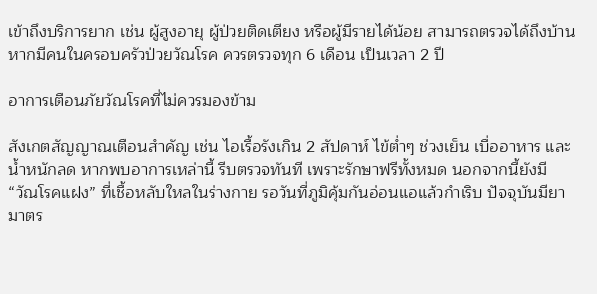เข้าถึงบริการยาก เช่น ผู้สูงอายุ ผู้ป่วยติดเตียง หรือผู้มีรายได้น้อย สามารถตรวจได้ถึงบ้าน หากมีคนในครอบครัวป่วยวัณโรค ควรตรวจทุก 6 เดือน เป็นเวลา 2 ปี

อาการเตือนภัยวัณโรคที่ไม่ควรมองข้าม

สังเกตสัญญาณเตือนสำคัญ เช่น ไอเรื้อรังเกิน 2 สัปดาห์ ไข้ต่ำๆ ช่วงเย็น เบื่ออาหาร และน้ำหนักลด หากพบอาการเหล่านี้ รีบตรวจทันที เพราะรักษาฟรีทั้งหมด นอกจากนี้ยังมี “วัณโรคแฝง” ที่เชื้อหลับใหลในร่างกาย รอวันที่ภูมิคุ้มกันอ่อนแอแล้วกำเริบ ปัจจุบันมียามาตร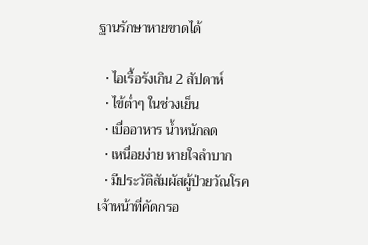ฐานรักษาหายขาดได้

  • ไอเรื้อรังเกิน 2 สัปดาห์
  • ไข้ต่ำๆ ในช่วงเย็น
  • เบื่ออาหาร น้ำหนักลด
  • เหนื่อยง่าย หายใจลำบาก
  • มีประวัติสัมผัสผู้ป่วยวัณโรค
เจ้าหน้าที่คัดกรอ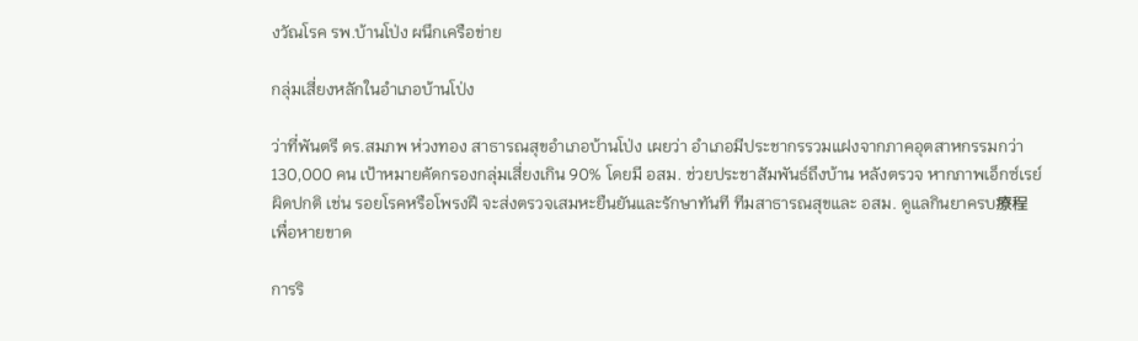งวัณโรค รพ.บ้านโป่ง ผนึกเครือข่าย

กลุ่มเสี่ยงหลักในอำเภอบ้านโป่ง

ว่าที่พันตรี ดร.สมภพ ห่วงทอง สาธารณสุขอำเภอบ้านโป่ง เผยว่า อำเภอมีประชากรรวมแฝงจากภาคอุตสาหกรรมกว่า 130,000 คน เป้าหมายคัดกรองกลุ่มเสี่ยงเกิน 90% โดยมี อสม. ช่วยประชาสัมพันธ์ถึงบ้าน หลังตรวจ หากภาพเอ็กซ์เรย์ผิดปกติ เช่น รอยโรคหรือโพรงฝี จะส่งตรวจเสมหะยืนยันและรักษาทันที ทีมสาธารณสุขและ อสม. ดูแลกินยาครบ療程 เพื่อหายขาด

การริ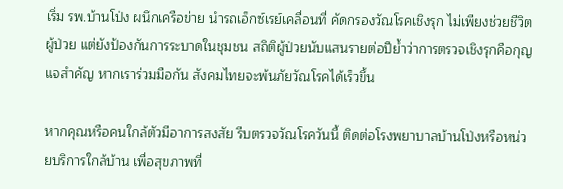เริ่ม รพ.บ้านโป่ง ผนึกเครือข่าย นำรถเอ็กซ์เรย์เคลื่อนที่ คัดกรองวัณโรคเชิงรุก ไม่เพียงช่วยชีวิตผู้ป่วย แต่ยังป้องกันการระบาดในชุมชน สถิติผู้ป่วยนับแสนรายต่อปีย้ำว่าการตรวจเชิงรุกคือกุญแจสำคัญ หากเราร่วมมือกัน สังคมไทยจะพ้นภัยวัณโรคได้เร็วขึ้น

หากคุณหรือคนใกล้ตัวมีอาการสงสัย รีบตรวจวัณโรควันนี้ ติดต่อโรงพยาบาลบ้านโป่งหรือหน่วยบริการใกล้บ้าน เพื่อสุขภาพที่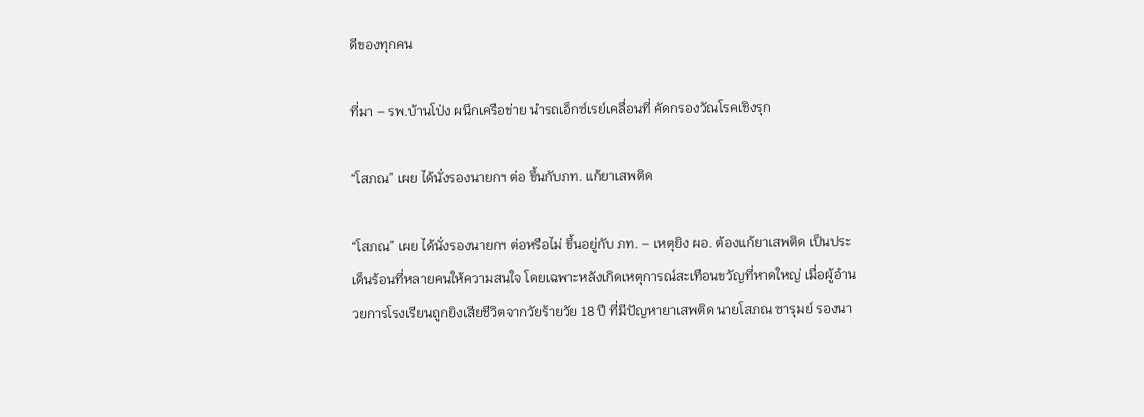ดีของทุกคน

ที่มา – รพ.บ้านโป่ง ผนึกเครือข่าย นำรถเอ็กซ์เรย์เคลื่อนที่ คัดกรองวัณโรคเชิงรุก

“โสภณ” เผย ได้นั่งรองนายกฯ ต่อ ขึ้นกับภท. แก้ยาเสพติด

“โสภณ” เผย ได้นั่งรองนายกฯ ต่อหรือไม่ ขึ้นอยู่กับ ภท. – เหตุยิง ผอ. ต้องแก้ยาเสพติด เป็นประเด็นร้อนที่หลายคนให้ความสนใจ โดยเฉพาะหลังเกิดเหตุการณ์สะเทือนขวัญที่หาดใหญ่ เมื่อผู้อำนวยการโรงเรียนถูกยิงเสียชีวิตจากวัยร้ายวัย 18 ปี ที่มีปัญหายาเสพติด นายโสภณ ซารุมย์ รองนา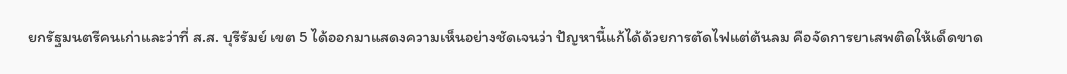ยกรัฐมนตรีคนเก่าและว่าที่ ส.ส. บุรีรัมย์ เขต 5 ได้ออกมาแสดงความเห็นอย่างชัดเจนว่า ปัญหานี้แก้ได้ด้วยการตัดไฟแต่ต้นลม คือจัดการยาเสพติดให้เด็ดขาด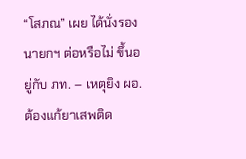“โสภณ” เผย ได้นั่งรองนายกฯ ต่อหรือไม่ ขึ้นอยู่กับ ภท. – เหตุยิง ผอ. ต้องแก้ยาเสพติด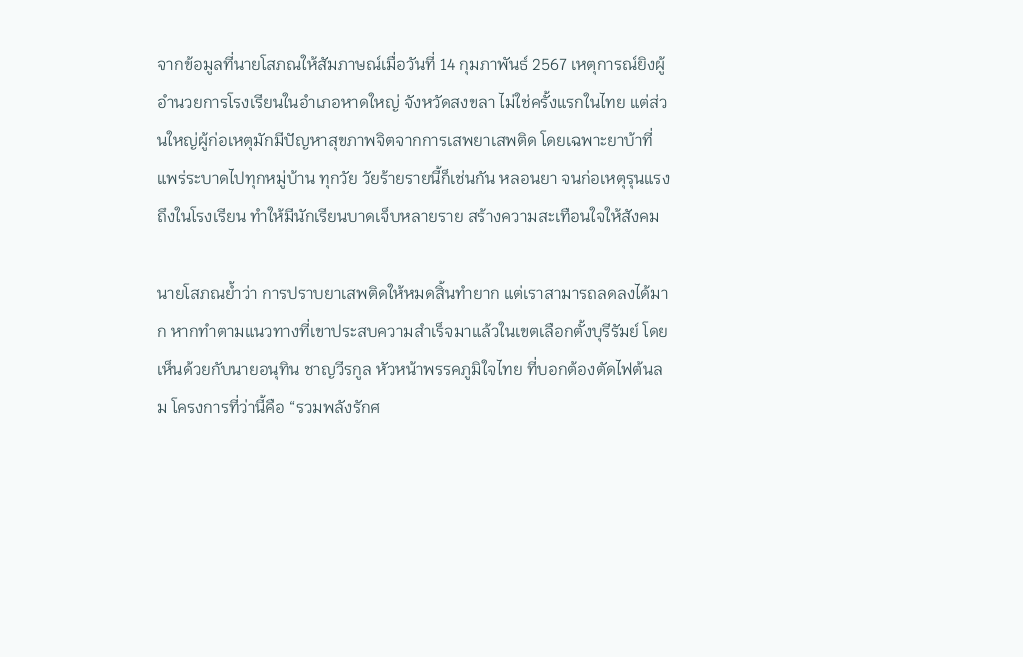จากข้อมูลที่นายโสภณให้สัมภาษณ์เมื่อวันที่ 14 กุมภาพันธ์ 2567 เหตุการณ์ยิงผู้อำนวยการโรงเรียนในอำเภอหาดใหญ่ จังหวัดสงขลา ไม่ใช่ครั้งแรกในไทย แต่ส่วนใหญ่ผู้ก่อเหตุมักมีปัญหาสุขภาพจิตจากการเสพยาเสพติด โดยเฉพาะยาบ้าที่แพร่ระบาดไปทุกหมู่บ้าน ทุกวัย วัยร้ายรายนี้ก็เช่นกัน หลอนยา จนก่อเหตุรุนแรงถึงในโรงเรียน ทำให้มีนักเรียนบาดเจ็บหลายราย สร้างความสะเทือนใจให้สังคม

นายโสภณย้ำว่า การปราบยาเสพติดให้หมดสิ้นทำยาก แต่เราสามารถลดลงได้มาก หากทำตามแนวทางที่เขาประสบความสำเร็จมาแล้วในเขตเลือกตั้งบุรีรัมย์ โดยเห็นด้วยกับนายอนุทิน ชาญวีรกูล หัวหน้าพรรคภูมิใจไทย ที่บอกต้องตัดไฟต้นลม โครงการที่ว่านี้คือ “รวมพลังรักศ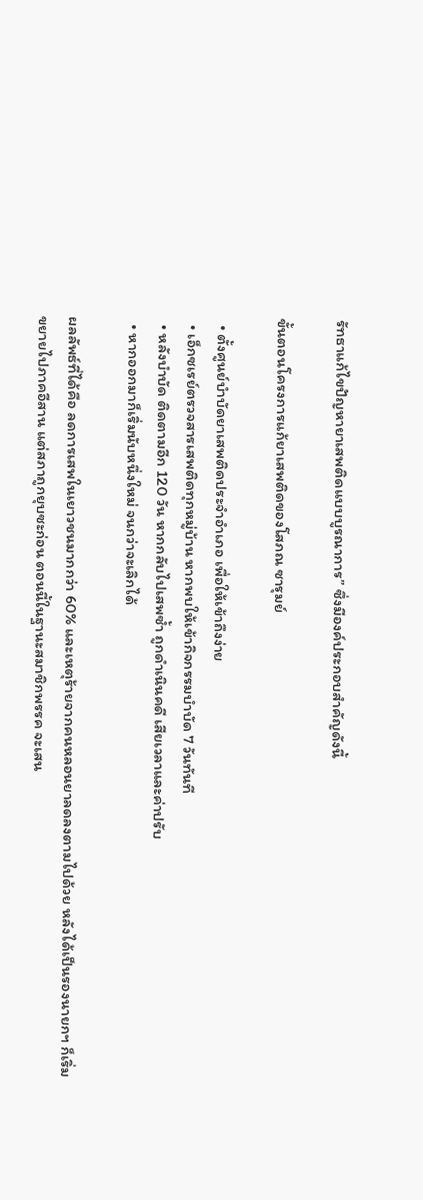รัทธาแก้ไขปัญหายาเสพติดแบบบูรณาการ” ซึ่งมีองค์ประกอบสำคัญดังนี้

ขั้นตอนโครงการแก้ยาเสพติดของโสภณ ซารุมย์

  • ตั้งศูนย์บำบัดยาเสพติดประจำอำเภอ เพื่อให้เข้าถึงง่าย
  • เอ็กซเรย์ตรวจสารเสพติดทุกหมู่บ้าน หากพบให้เข้ากิจกรรมบำบัด 7 วันทันที
  • หลังบำบัด ติดตามอีก 120 วัน หากกลับไปเสพซ้ำ ถูกดำเนินคดี เสียเวลาและค่าปรับ
  • หากออกมาก็เริ่มนับหนึ่งใหม่ จนกว่าจะเลิกได้

ผลลัพธ์ที่ได้คือ ลดการเสพในเยาวชนมากกว่า 60% และเหตุร้ายจากคนหลอนยาลดลงตามไปด้วย หลังได้เป็นรองนายกฯ ก็เริ่มขยายไปภาคอีสาน แต่สภาถูกยุบซะก่อน ตอนนี้ในฐานะสมาชิกพรรค จะเสน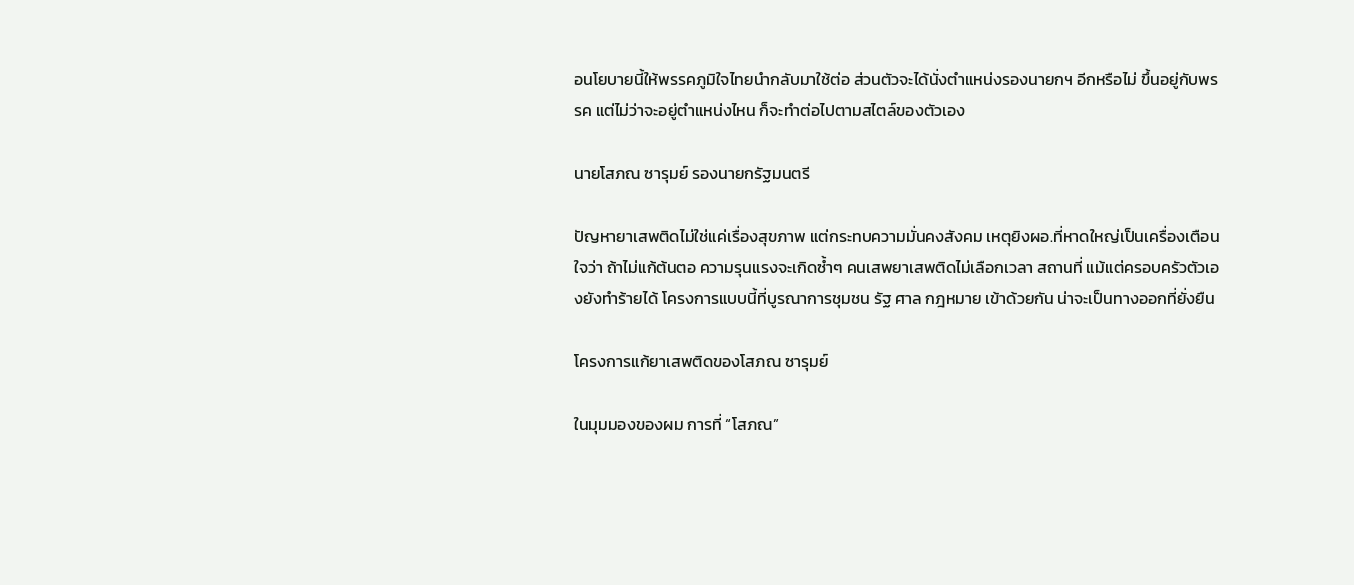อนโยบายนี้ให้พรรคภูมิใจไทยนำกลับมาใช้ต่อ ส่วนตัวจะได้นั่งตำแหน่งรองนายกฯ อีกหรือไม่ ขึ้นอยู่กับพรรค แต่ไม่ว่าจะอยู่ตำแหน่งไหน ก็จะทำต่อไปตามสไตล์ของตัวเอง

นายโสภณ ซารุมย์ รองนายกรัฐมนตรี

ปัญหายาเสพติดไม่ใช่แค่เรื่องสุขภาพ แต่กระทบความมั่นคงสังคม เหตุยิงผอ.ที่หาดใหญ่เป็นเครื่องเตือนใจว่า ถ้าไม่แก้ต้นตอ ความรุนแรงจะเกิดซ้ำๆ คนเสพยาเสพติดไม่เลือกเวลา สถานที่ แม้แต่ครอบครัวตัวเองยังทำร้ายได้ โครงการแบบนี้ที่บูรณาการชุมชน รัฐ ศาล กฎหมาย เข้าด้วยกัน น่าจะเป็นทางออกที่ยั่งยืน

โครงการแก้ยาเสพติดของโสภณ ซารุมย์

ในมุมมองของผม การที่ “โสภณ”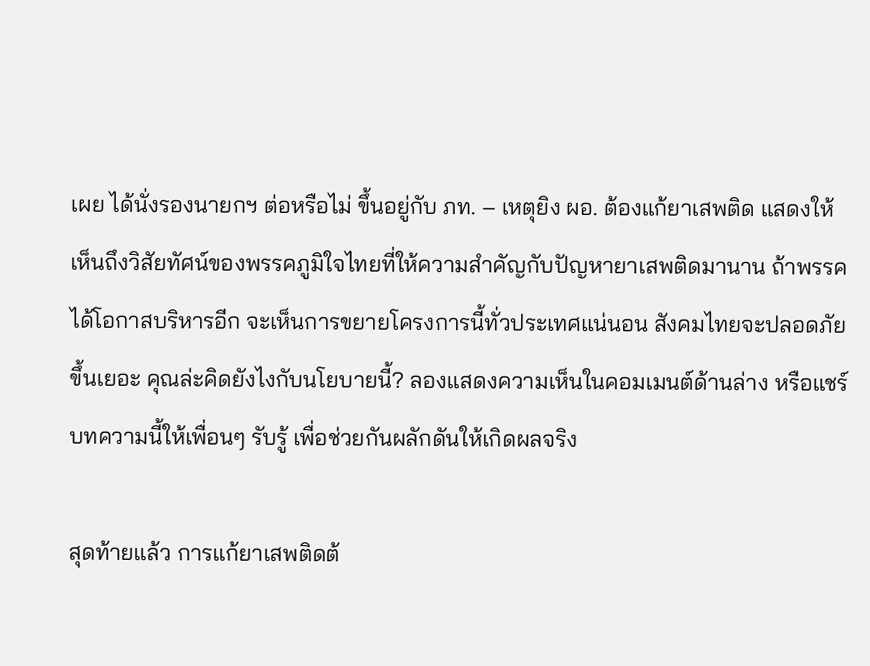เผย ได้นั่งรองนายกฯ ต่อหรือไม่ ขึ้นอยู่กับ ภท. – เหตุยิง ผอ. ต้องแก้ยาเสพติด แสดงให้เห็นถึงวิสัยทัศน์ของพรรคภูมิใจไทยที่ให้ความสำคัญกับปัญหายาเสพติดมานาน ถ้าพรรคได้โอกาสบริหารอีก จะเห็นการขยายโครงการนี้ทั่วประเทศแน่นอน สังคมไทยจะปลอดภัยขึ้นเยอะ คุณล่ะคิดยังไงกับนโยบายนี้? ลองแสดงความเห็นในคอมเมนต์ด้านล่าง หรือแชร์บทความนี้ให้เพื่อนๆ รับรู้ เพื่อช่วยกันผลักดันให้เกิดผลจริง

สุดท้ายแล้ว การแก้ยาเสพติดต้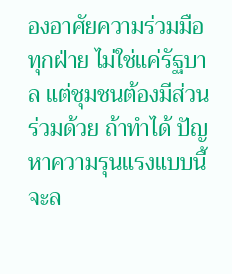องอาศัยความร่วมมือทุกฝ่าย ไม่ใช่แค่รัฐบาล แต่ชุมชนต้องมีส่วนร่วมด้วย ถ้าทำได้ ปัญหาความรุนแรงแบบนี้จะล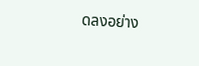ดลงอย่าง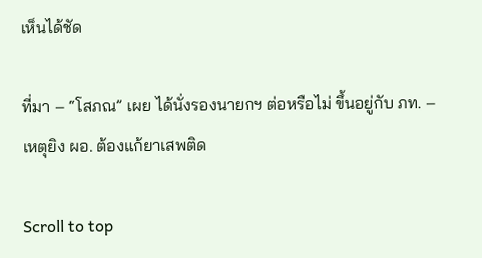เห็นได้ชัด

ที่มา – “โสภณ” เผย ได้นั่งรองนายกฯ ต่อหรือไม่ ขึ้นอยู่กับ ภท. – เหตุยิง ผอ. ต้องแก้ยาเสพติด

Scroll to top